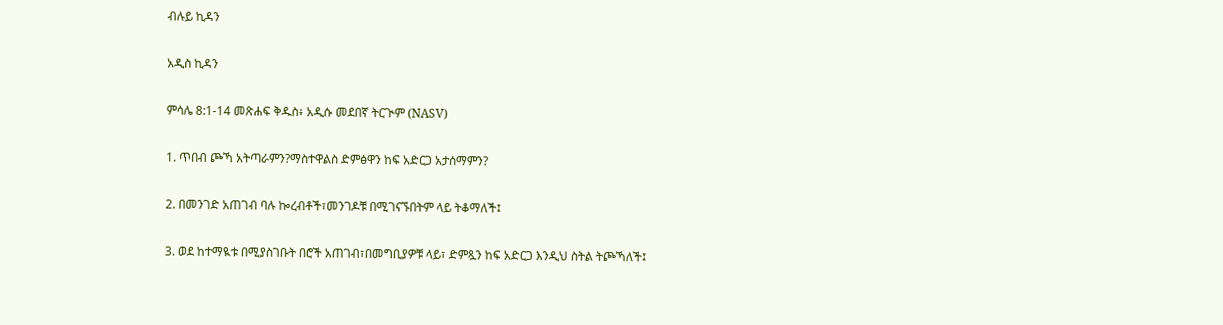ብሉይ ኪዳን

አዲስ ኪዳን

ምሳሌ 8:1-14 መጽሐፍ ቅዱስ፥ አዲሱ መደበኛ ትርጒም (NASV)

1. ጥበብ ጮኻ አትጣራምን?ማስተዋልስ ድምፅዋን ከፍ አድርጋ አታሰማምን?

2. በመንገድ አጠገብ ባሉ ኰረብቶች፣መንገዶቹ በሚገናኙበትም ላይ ትቆማለች፤

3. ወደ ከተማዪቱ በሚያስገቡት በሮች አጠገብ፣በመግቢያዎቹ ላይ፣ ድምጿን ከፍ አድርጋ እንዲህ ስትል ትጮኻለች፤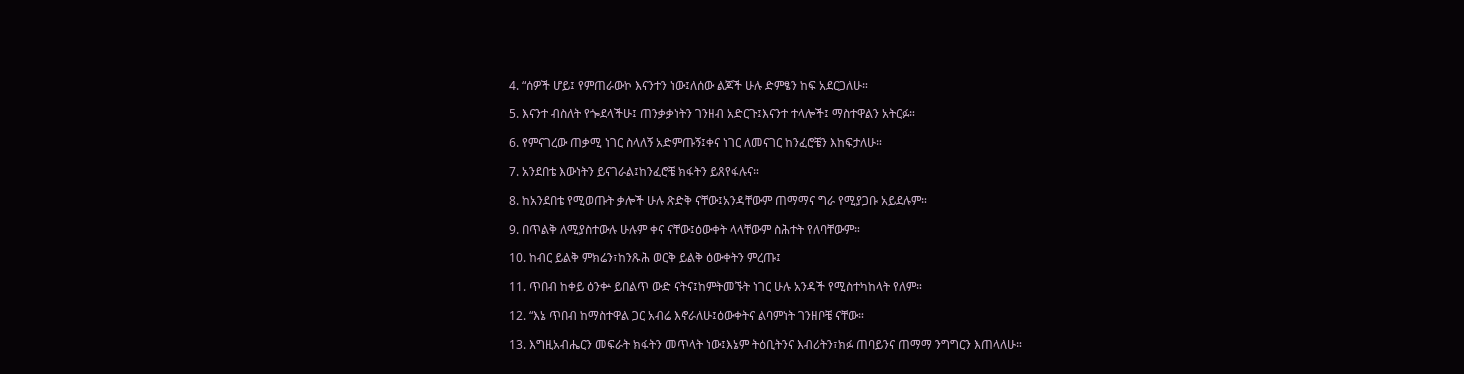4. “ሰዎች ሆይ፤ የምጠራውኮ እናንተን ነው፤ለሰው ልጆች ሁሉ ድምፄን ከፍ አደርጋለሁ።

5. እናንተ ብስለት የጐደላችሁ፤ ጠንቃቃነትን ገንዘብ አድርጉ፤እናንተ ተላሎች፤ ማስተዋልን አትርፉ።

6. የምናገረው ጠቃሚ ነገር ስላለኝ አድምጡኝ፤ቀና ነገር ለመናገር ከንፈሮቼን እከፍታለሁ።

7. አንደበቴ እውነትን ይናገራል፤ከንፈሮቼ ክፋትን ይጸየፋሉና።

8. ከአንደበቴ የሚወጡት ቃሎች ሁሉ ጽድቅ ናቸው፤አንዳቸውም ጠማማና ግራ የሚያጋቡ አይደሉም።

9. በጥልቅ ለሚያስተውሉ ሁሉም ቀና ናቸው፤ዕውቀት ላላቸውም ስሕተት የለባቸውም።

10. ከብር ይልቅ ምክሬን፣ከንጹሕ ወርቅ ይልቅ ዕውቀትን ምረጡ፤

11. ጥበብ ከቀይ ዕንቍ ይበልጥ ውድ ናትና፤ከምትመኙት ነገር ሁሉ አንዳች የሚስተካከላት የለም።

12. “እኔ ጥበብ ከማስተዋል ጋር አብሬ እኖራለሁ፤ዕውቀትና ልባምነት ገንዘቦቼ ናቸው።

13. እግዚአብሔርን መፍራት ክፋትን መጥላት ነው፤እኔም ትዕቢትንና እብሪትን፣ክፉ ጠባይንና ጠማማ ንግግርን እጠላለሁ።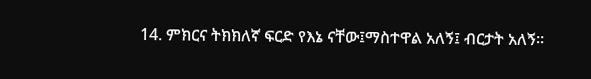14. ምክርና ትክክለኛ ፍርድ የእኔ ናቸው፤ማስተዋል አለኝ፤ ብርታት አለኝ።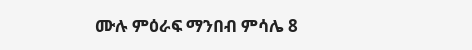ሙሉ ምዕራፍ ማንበብ ምሳሌ 8